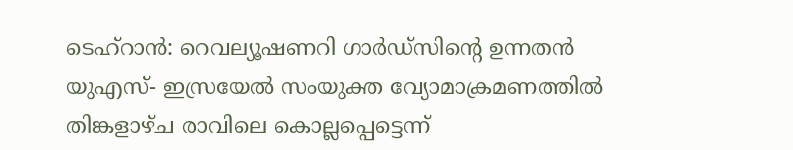ടെഹ്റാൻ: റെവല്യൂഷണറി ഗാർഡ്സിന്റെ ഉന്നതൻ യുഎസ്- ഇസ്രയേൽ സംയുക്ത വ്യോമാക്രമണത്തിൽ തിങ്കളാഴ്ച രാവിലെ കൊല്ലപ്പെട്ടെന്ന്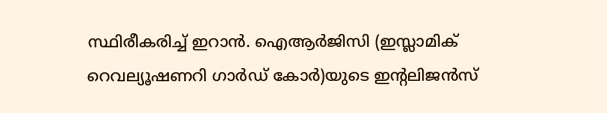സ്ഥിരീകരിച്ച് ഇറാൻ. ഐആർജിസി (ഇസ്ലാമിക് റെവല്യൂഷണറി ഗാർഡ് കോർ)യുടെ ഇന്റലിജൻസ്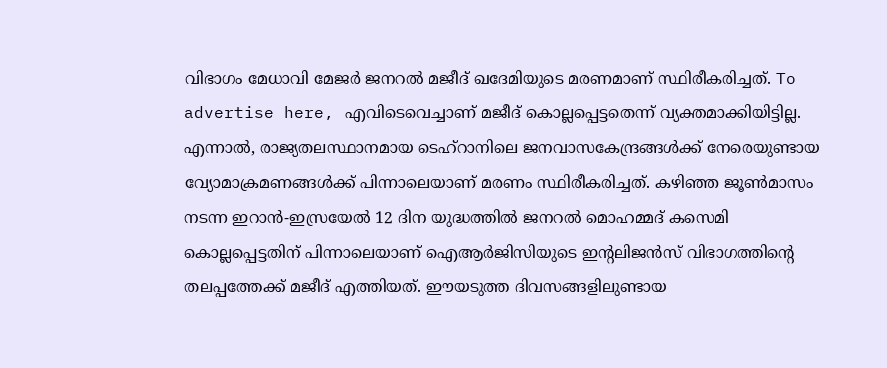വിഭാഗം മേധാവി മേജർ ജനറൽ മജീദ് ഖദേമിയുടെ മരണമാണ് സ്ഥിരീകരിച്ചത്. To advertise here, എവിടെവെച്ചാണ് മജീദ് കൊല്ലപ്പെട്ടതെന്ന് വ്യക്തമാക്കിയിട്ടില്ല. എന്നാൽ, രാജ്യതലസ്ഥാനമായ ടെഹ്റാനിലെ ജനവാസകേന്ദ്രങ്ങൾക്ക് നേരെയുണ്ടായ വ്യോമാക്രമണങ്ങൾക്ക് പിന്നാലെയാണ് മരണം സ്ഥിരീകരിച്ചത്. കഴിഞ്ഞ ജൂൺമാസം നടന്ന ഇറാൻ-ഇസ്രയേൽ 12 ദിന യുദ്ധത്തിൽ ജനറൽ മൊഹമ്മദ് കസെമി കൊല്ലപ്പെട്ടതിന് പിന്നാലെയാണ് ഐആർജിസിയുടെ ഇന്റലിജൻസ് വിഭാഗത്തിന്റെ തലപ്പത്തേക്ക് മജീദ് എത്തിയത്. ഈയടുത്ത ദിവസങ്ങളിലുണ്ടായ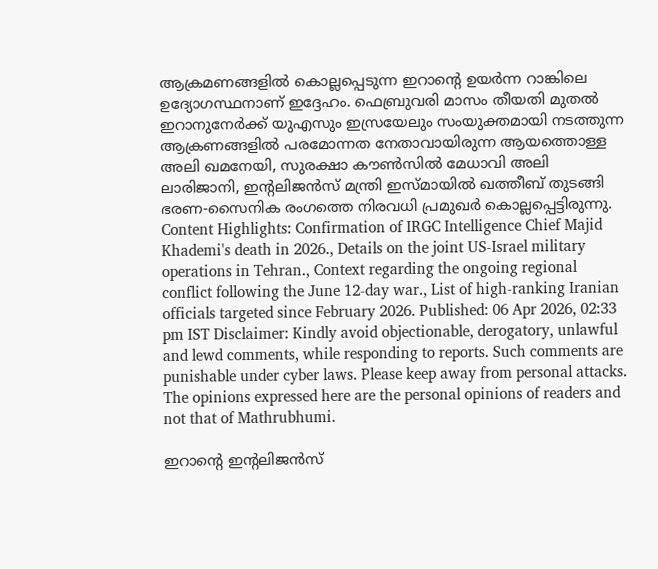ആക്രമണങ്ങളിൽ കൊല്ലപ്പെടുന്ന ഇറാന്റെ ഉയർന്ന റാങ്കിലെ ഉദ്യോഗസ്ഥനാണ് ഇദ്ദേഹം. ഫെബ്രുവരി മാസം തീയതി മുതൽ ഇറാനുനേർക്ക് യുഎസും ഇസ്രയേലും സംയുക്തമായി നടത്തുന്ന ആക്രണങ്ങളിൽ പരമോന്നത നേതാവായിരുന്ന ആയത്തൊള്ള അലി ഖമനേയി, സുരക്ഷാ കൗൺസിൽ മേധാവി അലി ലാരിജാനി, ഇന്റലിജൻസ് മന്ത്രി ഇസ്മായിൽ ഖത്തീബ് തുടങ്ങി ഭരണ-സൈനിക രംഗത്തെ നിരവധി പ്രമുഖർ കൊല്ലപ്പെട്ടിരുന്നു. Content Highlights: Confirmation of IRGC Intelligence Chief Majid Khademi's death in 2026., Details on the joint US-Israel military operations in Tehran., Context regarding the ongoing regional conflict following the June 12-day war., List of high-ranking Iranian officials targeted since February 2026. Published: 06 Apr 2026, 02:33 pm IST Disclaimer: Kindly avoid objectionable, derogatory, unlawful and lewd comments, while responding to reports. Such comments are punishable under cyber laws. Please keep away from personal attacks. The opinions expressed here are the personal opinions of readers and not that of Mathrubhumi.

ഇറാന്റെ ഇന്റലിജൻസ്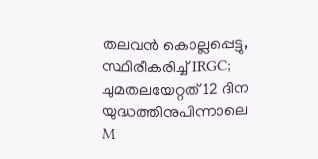തലവൻ കൊല്ലപ്പെട്ടു, സ്ഥിരീകരിച്ച് IRGC; ചുമതലയേറ്റത് 12 ദിന യുദ്ധത്തിനുപിന്നാലെ
M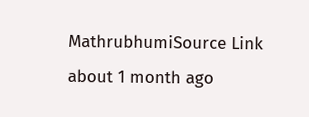MathrubhumiSource Link
about 1 month ago